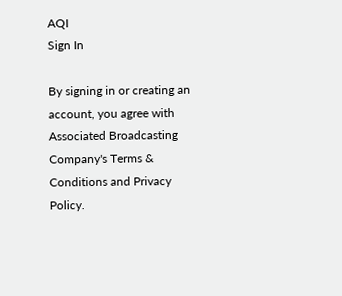AQI
Sign In

By signing in or creating an account, you agree with Associated Broadcasting Company's Terms & Conditions and Privacy Policy.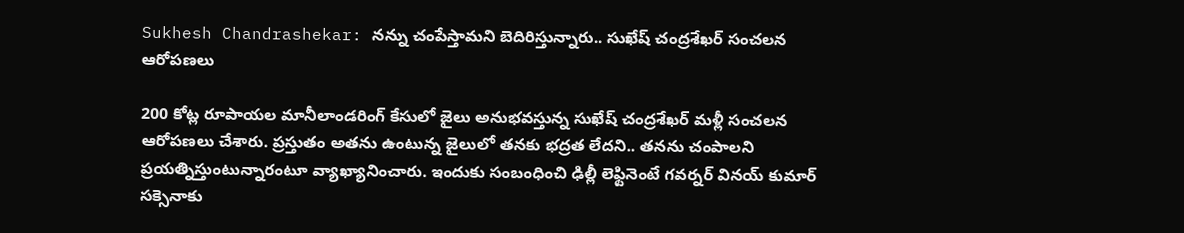Sukhesh Chandrashekar: నన్ను చంపేస్తామని బెదిరిస్తున్నారు.. సుఖేష్ చంద్రశేఖర్ సంచలన ఆరోపణలు

200 కోట్ల రూపాయల మానీలాండరింగ్ కేసులో జైలు అనుభవస్తున్న సుఖేష్ చంద్రశేఖర్ మళ్లీ సంచలన ఆరోపణలు చేశారు. ప్రస్తుతం అతను ఉంటున్న జైలులో తనకు భద్రత లేదని.. తనను చంపాలని ప్రయత్నిస్తుంటున్నారంటూ వ్యాఖ్యానించారు. ఇందుకు సంబంధించి ఢిల్లీ లెఫ్టినెంటే గవర్నర్ వినయ్ కుమార్ సక్సెనాకు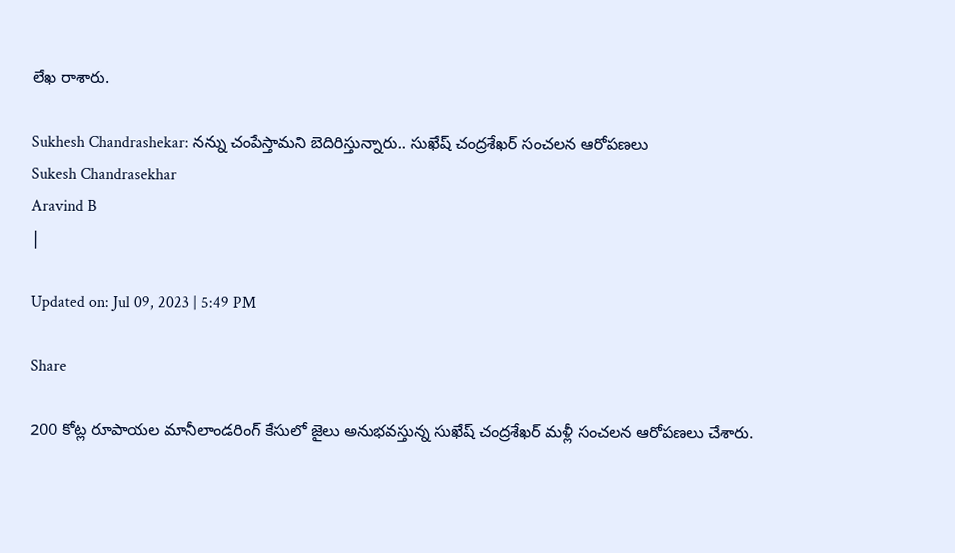లేఖ రాశారు.

Sukhesh Chandrashekar: నన్ను చంపేస్తామని బెదిరిస్తున్నారు.. సుఖేష్ చంద్రశేఖర్ సంచలన ఆరోపణలు
Sukesh Chandrasekhar
Aravind B
|

Updated on: Jul 09, 2023 | 5:49 PM

Share

200 కోట్ల రూపాయల మానీలాండరింగ్ కేసులో జైలు అనుభవస్తున్న సుఖేష్ చంద్రశేఖర్ మళ్లీ సంచలన ఆరోపణలు చేశారు.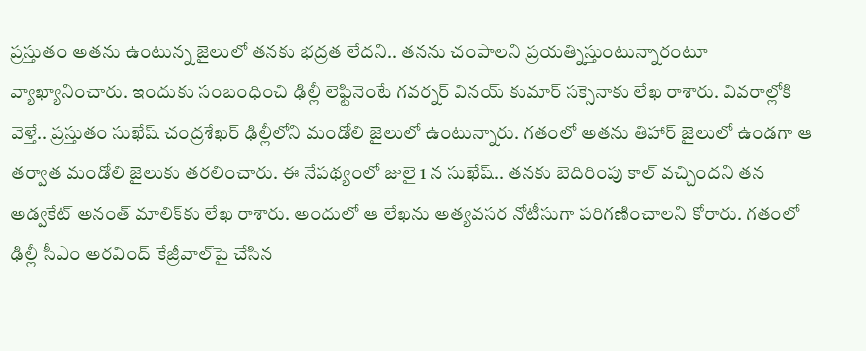ప్రస్తుతం అతను ఉంటున్న జైలులో తనకు భద్రత లేదని.. తనను చంపాలని ప్రయత్నిస్తుంటున్నారంటూ వ్యాఖ్యానించారు. ఇందుకు సంబంధించి ఢిల్లీ లెఫ్టినెంటే గవర్నర్ వినయ్ కుమార్ సక్సెనాకు లేఖ రాశారు. వివరాల్లోకి వెళ్తే.. ప్రస్తుతం సుఖేష్ చంద్రశేఖర్ ఢిల్లీలోని మండోలి జైలులో ఉంటున్నారు. గతంలో అతను తిహార్ జైలులో ఉండగా ఆ తర్వాత మండోలి జైలుకు తరలించారు. ఈ నేపథ్యంలో జులై 1 న సుఖేష్.. తనకు బెదిరింపు కాల్ వచ్చిందని తన అడ్వకేట్ అనంత్ మాలిక్‌కు లేఖ రాశారు. అందులో ఆ లేఖను అత్యవసర నోటీసుగా పరిగణించాలని కోరారు. గతంలో ఢిల్లీ సీఎం అరవింద్ కేజ్రీవాల్‌పై చేసిన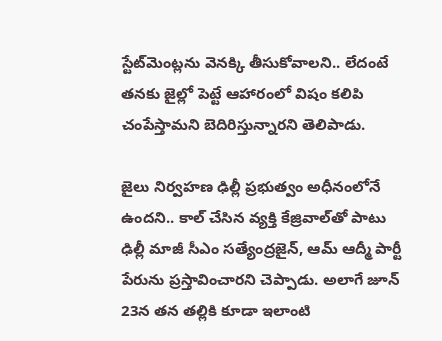స్టేట్‌మెంట్లను వెనక్కి తీసుకోవాలని.. లేదంటే తనకు జైల్లో పెట్టే ఆహారంలో విషం కలిపి చంపేస్తామని బెదిరిస్తున్నారని తెలిపాడు.

జైలు నిర్వహణ ఢిల్లీ ప్రభుత్వం అధీనంలోనే ఉందని.. కాల్ చేసిన వ్యక్తి కేజ్రివాల్‌తో పాటు ఢిల్లీ మాజీ సీఎం సత్యేంద్రజైన్, ఆమ్ ఆద్మీ పార్టీ పేరును ప్రస్తావించారని చెప్పాడు. అలాగే జూన్ 23న తన తల్లికి కూడా ఇలాంటి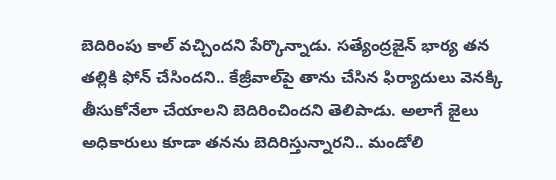బెదిరింపు కాల్ వచ్చిందని పేర్కొన్నాడు. సత్యేంద్రజైన్ భార్య తన తల్లికి ఫోన్ చేసిందని.. కేజ్రీవాల్‌పై తాను చేసిన ఫిర్యాదులు వెనక్కి తీసుకోనేలా చేయాలని బెదిరించిందని తెలిపాడు. అలాగే జైలు అధికారులు కూడా తనను బెదిరిస్తున్నారని.. మండోలి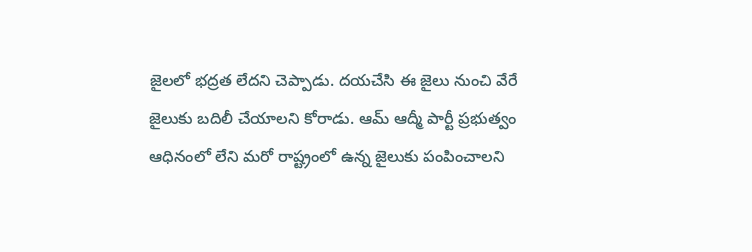జైలలో భద్రత లేదని చెప్పాడు. దయచేసి ఈ జైలు నుంచి వేరే జైలుకు బదిలీ చేయాలని కోరాడు. ఆమ్ ఆద్మీ పార్టీ ప్రభుత్వం ఆధినంలో లేని మరో రాష్ట్రంలో ఉన్న జైలుకు పంపించాలని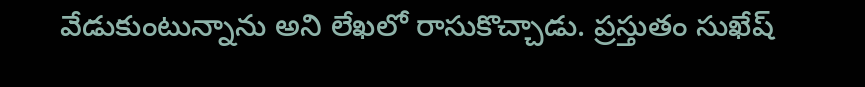వేడుకుంటున్నాను అని లేఖలో రాసుకొచ్చాడు. ప్రస్తుతం సుఖేష్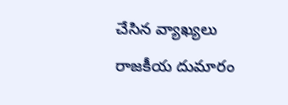చేసిన వ్యాఖ్యలు రాజకీయ దుమారం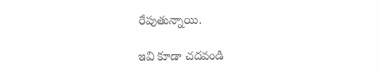రేపుతున్నాయి.

ఇవి కూడా చదవండి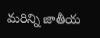మరిన్ని జాతీయ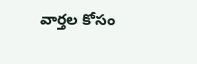వార్తల కోసం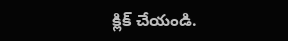క్లిక్‌ చేయండి.